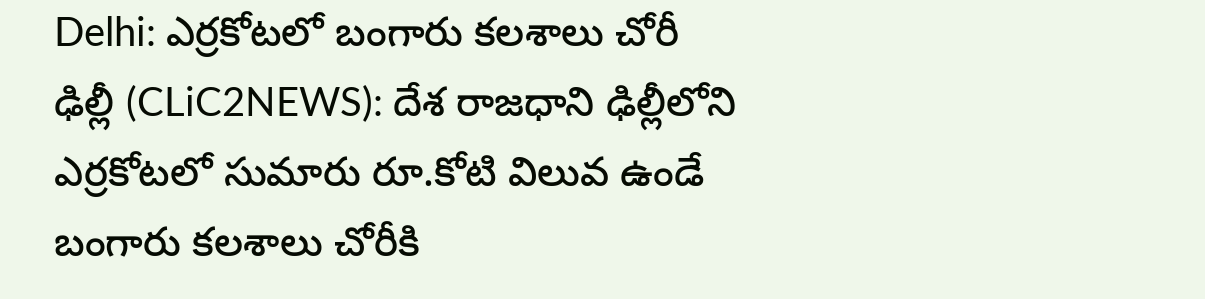Delhi: ఎర్రకోటలో బంగారు కలశాలు చోరీ
ఢిల్లీ (CLiC2NEWS): దేశ రాజధాని ఢిల్లీలోని ఎర్రకోటలో సుమారు రూ.కోటి విలువ ఉండే బంగారు కలశాలు చోరీకి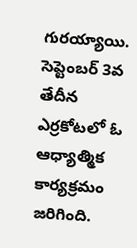గురయ్యాయి. సెప్టెంబర్ 3వ తేదీన ఎర్రకోటలో ఓ ఆధ్యాత్మిక కార్యక్రమం జరిగింది.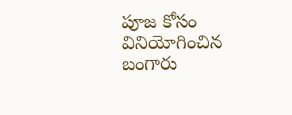పూజ కోసం వినియోగించిన బంగారు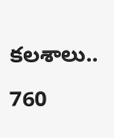కలశాలు.. 760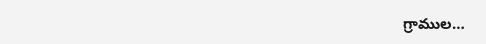గ్రాముల…